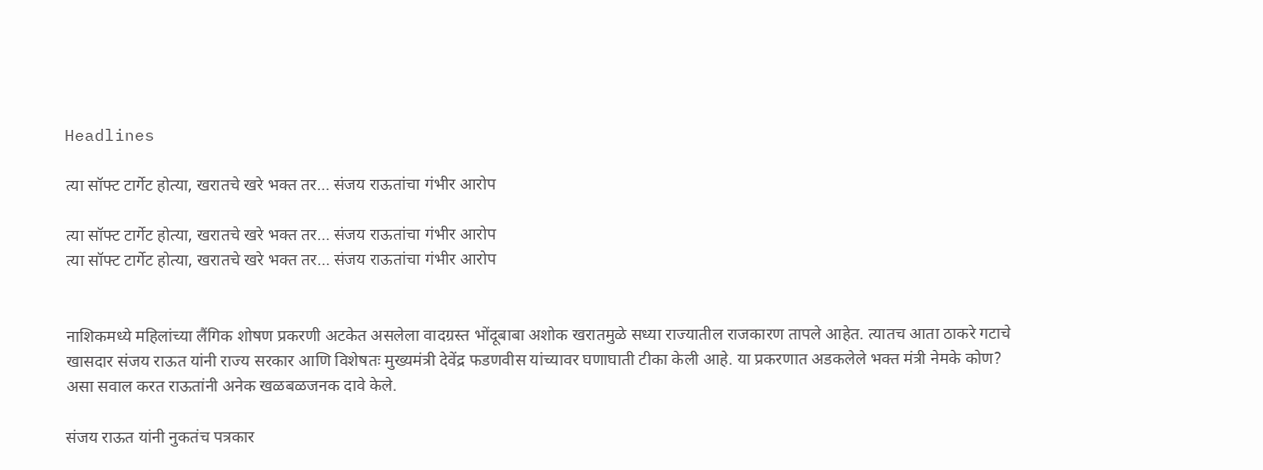Headlines

त्या सॉफ्ट टार्गेट होत्या, खरातचे खरे भक्त तर… संजय राऊतांचा गंभीर आरोप

त्या सॉफ्ट टार्गेट होत्या, खरातचे खरे भक्त तर… संजय राऊतांचा गंभीर आरोप
त्या सॉफ्ट टार्गेट होत्या, खरातचे खरे भक्त तर… संजय राऊतांचा गंभीर आरोप


नाशिकमध्ये महिलांच्या लैंगिक शोषण प्रकरणी अटकेत असलेला वादग्रस्त भोंदूबाबा अशोक खरातमुळे सध्या राज्यातील राजकारण तापले आहेत. त्यातच आता ठाकरे गटाचे खासदार संजय राऊत यांनी राज्य सरकार आणि विशेषतः मुख्यमंत्री देवेंद्र फडणवीस यांच्यावर घणाघाती टीका केली आहे. या प्रकरणात अडकलेले भक्त मंत्री नेमके कोण? असा सवाल करत राऊतांनी अनेक खळबळजनक दावे केले.

संजय राऊत यांनी नुकतंच पत्रकार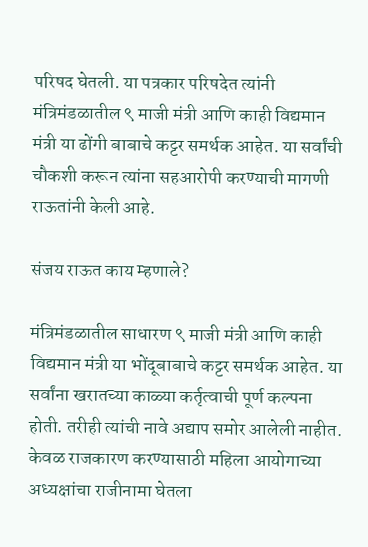परिषद घेतली. या पत्रकार परिषदेत त्यांनी मंत्रिमंडळातील ९ माजी मंत्री आणि काही विद्यमान मंत्री या ढोंगी बाबाचे कट्टर समर्थक आहेत. या सर्वांची चौकशी करून त्यांना सहआरोपी करण्याची मागणी राऊतांनी केली आहे.

संजय राऊत काय म्हणाले?

मंत्रिमंडळातील साधारण ९ माजी मंत्री आणि काही विद्यमान मंत्री या भोंदूबाबाचे कट्टर समर्थक आहेत. या सर्वांना खरातच्या काळ्या कर्तृत्वाची पूर्ण कल्पना होती. तरीही त्यांची नावे अद्याप समोर आलेली नाहीत. केवळ राजकारण करण्यासाठी महिला आयोगाच्या अध्यक्षांचा राजीनामा घेतला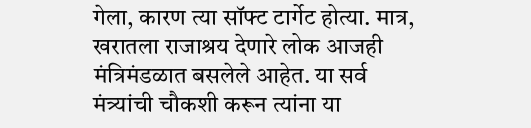गेला, कारण त्या सॉफ्ट टार्गेट होत्या. मात्र, खरातला राजाश्रय देणारे लोक आजही मंत्रिमंडळात बसलेले आहेत. या सर्व मंत्र्यांची चौकशी करून त्यांना या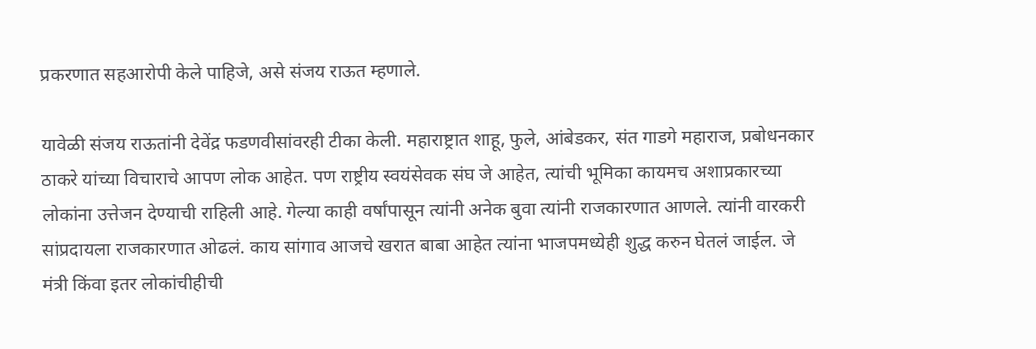प्रकरणात सहआरोपी केले पाहिजे, असे संजय राऊत म्हणाले.

यावेळी संजय राऊतांनी देवेंद्र फडणवीसांवरही टीका केली. महाराष्ट्रात शाहू, फुले, आंबेडकर, संत गाडगे महाराज, प्रबोधनकार ठाकरे यांच्या विचाराचे आपण लोक आहेत. पण राष्ट्रीय स्वयंसेवक संघ जे आहेत, त्यांची भूमिका कायमच अशाप्रकारच्या लोकांना उत्तेजन देण्याची राहिली आहे. गेल्या काही वर्षांपासून त्यांनी अनेक बुवा त्यांनी राजकारणात आणले. त्यांनी वारकरी सांप्रदायला राजकारणात ओढलं. काय सांगाव आजचे खरात बाबा आहेत त्यांना भाजपमध्येही शुद्ध करुन घेतलं जाईल. जे मंत्री किंवा इतर लोकांचीहीची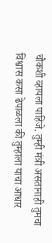चौकशी व्हायला पाहिजे. तुम्ही मंत्री असतानाही तुमचा विश्वास कसा ढेपाळला की तुम्हाला याचा आधार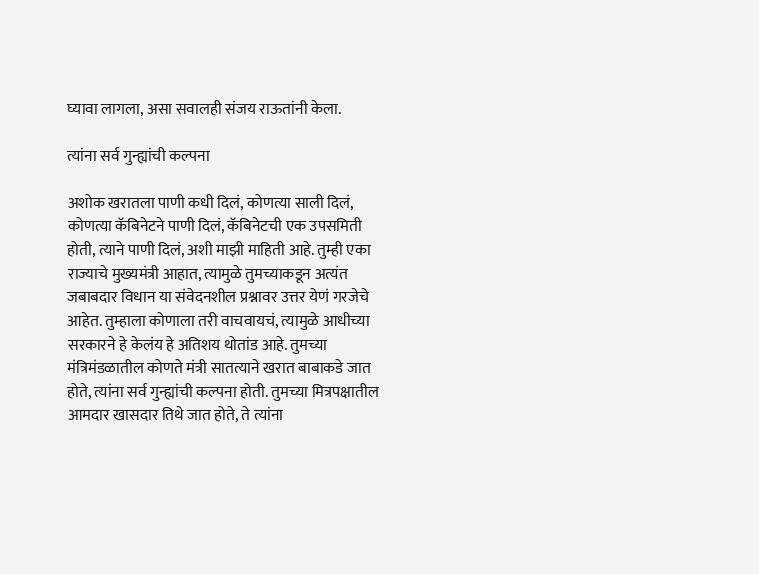घ्यावा लागला, असा सवालही संजय राऊतांनी केला.

त्यांना सर्व गुन्ह्यांची कल्पना

अशोक खरातला पाणी कधी दिलं, कोणत्या साली दिलं, कोणत्या कॅबिनेटने पाणी दिलं, कॅबिनेटची एक उपसमिती होती, त्याने पाणी दिलं, अशी माझी माहिती आहे. तुम्ही एका राज्याचे मुख्यमंत्री आहात, त्यामुळे तुमच्याकडून अत्यंत जबाबदार विधान या संवेदनशील प्रश्नावर उत्तर येणं गरजेचे आहेत. तुम्हाला कोणाला तरी वाचवायचं, त्यामुळे आधीच्या सरकारने हे केलंय हे अतिशय थोतांड आहे. तुमच्या मंत्रिमंडळातील कोणते मंत्री सातत्याने खरात बाबाकडे जात होते, त्यांना सर्व गुन्ह्यांची कल्पना होती. तुमच्या मित्रपक्षातील आमदार खासदार तिथे जात होते, ते त्यांना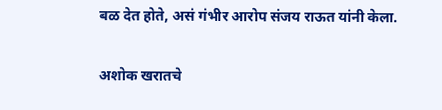बळ देत होते, असं गंभीर आरोप संजय राऊत यांनी केला.

अशोक खरातचे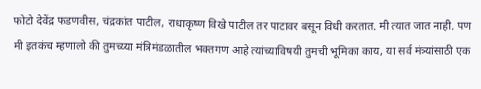फोटो देवेंद्र फडणवीस, चंद्रकांत पाटील, राधाकृष्ण विखे पाटील तर पाटावर बसून विधी करतात. मी त्यात जात नाही. पण मी इतकंच म्हणालो की तुमच्य्या मंत्रिमंडळातील भक्तगण आहे त्यांच्याविषयी तुमची भूमिका काय, या सर्व मंत्र्‍यांसाठी एक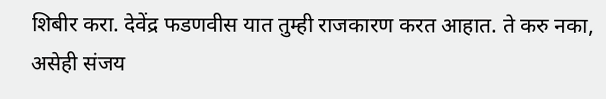शिबीर करा. देवेंद्र फडणवीस यात तुम्ही राजकारण करत आहात. ते करु नका, असेही संजय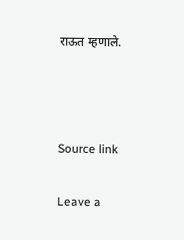राऊत म्हणाले.



Source link

Leave a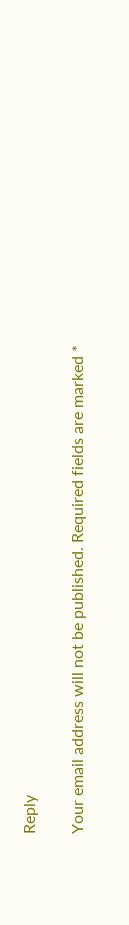Reply

Your email address will not be published. Required fields are marked *